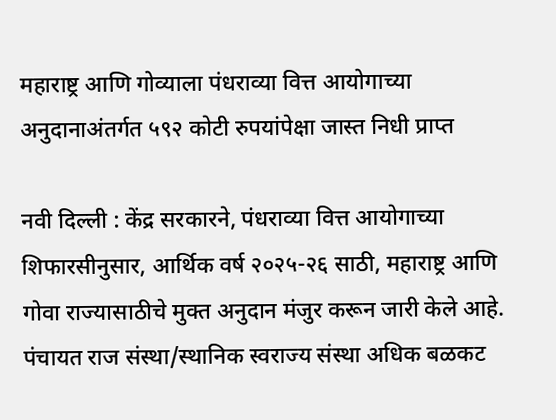महाराष्ट्र आणि गोव्याला पंधराव्या वित्त आयोगाच्या अनुदानाअंतर्गत ५९२ कोटी रुपयांपेक्षा जास्त निधी प्राप्त

नवी दिल्ली : केंद्र सरकारने, पंधराव्या वित्त आयोगाच्या शिफारसीनुसार, आर्थिक वर्ष २०२५-२६ साठी, महाराष्ट्र आणि गोवा राज्यासाठीचे मुक्त अनुदान मंजुर करून जारी केले आहे. पंचायत राज संस्था/स्थानिक स्वराज्य संस्था अधिक बळकट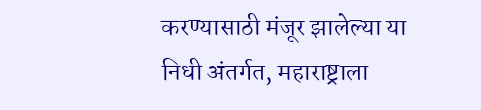करण्यासाठी मंजूर झालेल्या या निधी अंतर्गत, महाराष्ट्राला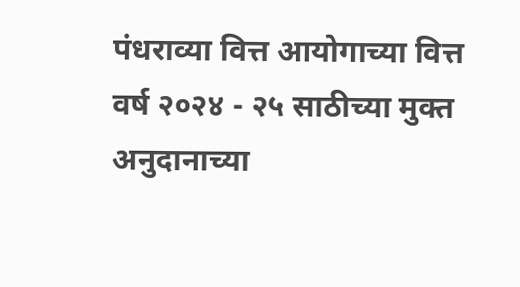पंधराव्या वित्त आयोगाच्या वित्त वर्ष २०२४ - २५ साठीच्या मुक्त अनुदानाच्या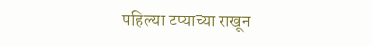पहिल्या टप्याच्या राखून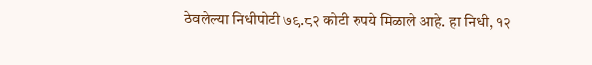ठेवलेल्या निधीपोटी ७९.८२ कोटी रुपये मिळाले आहे. हा निधी, १२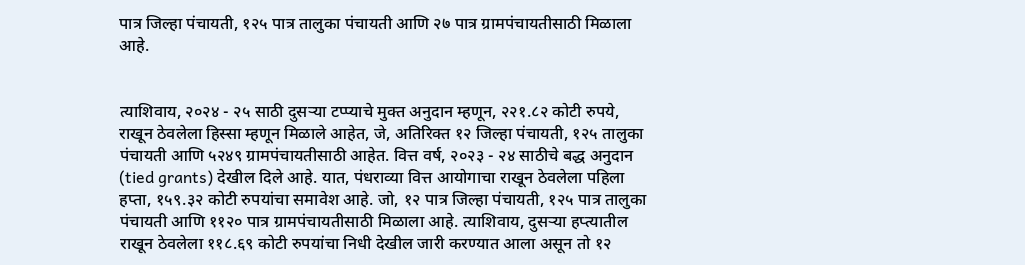पात्र जिल्हा पंचायती, १२५ पात्र तालुका पंचायती आणि २७ पात्र ग्रामपंचायतीसाठी मिळाला आहे.


त्याशिवाय, २०२४ - २५ साठी दुसऱ्या टप्प्याचे मुक्त अनुदान म्हणून, २२१.८२ कोटी रुपये, राखून ठेवलेला हिस्सा म्हणून मिळाले आहेत, जे, अतिरिक्त १२ जिल्हा पंचायती, १२५ तालुका पंचायती आणि ५२४९ ग्रामपंचायतीसाठी आहेत. वित्त वर्ष, २०२३ - २४ साठीचे बद्ध अनुदान (tied grants) देखील दिले आहे. यात, पंधराव्या वित्त आयोगाचा राखून ठेवलेला पहिला हप्ता, १५९.३२ कोटी रुपयांचा समावेश आहे. जो, १२ पात्र जिल्हा पंचायती, १२५ पात्र तालुका पंचायती आणि ११२० पात्र ग्रामपंचायतीसाठी मिळाला आहे. त्याशिवाय, दुसऱ्या हप्त्यातील राखून ठेवलेला ११८.६९ कोटी रुपयांचा निधी देखील जारी करण्यात आला असून तो १२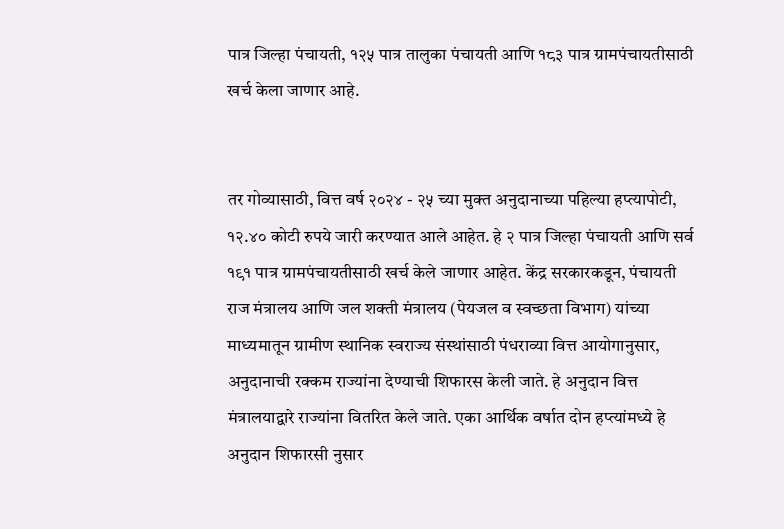पात्र जिल्हा पंचायती, १२५ पात्र तालुका पंचायती आणि १८३ पात्र ग्रामपंचायतीसाठी खर्च केला जाणार आहे.


तर गोव्यासाठी, वित्त वर्ष २०२४ - २५ च्या मुक्त अनुदानाच्या पहिल्या हप्त्यापोटी, १२.४० कोटी रुपये जारी करण्यात आले आहेत. हे २ पात्र जिल्हा पंचायती आणि सर्व १९१ पात्र ग्रामपंचायतीसाठी खर्च केले जाणार आहेत. केंद्र सरकारकडून, पंचायती राज मंत्रालय आणि जल शक्ती मंत्रालय (पेयजल व स्वच्छता विभाग) यांच्या माध्यमातून ग्रामीण स्थानिक स्वराज्य संस्थांसाठी पंधराव्या वित्त आयोगानुसार, अनुदानाची रक्कम राज्यांना देण्याची शिफारस केली जाते. हे अनुदान वित्त मंत्रालयाद्वारे राज्यांना वितरित केले जाते. एका आर्थिक वर्षात दोन हप्त्यांमध्ये हे अनुदान शिफारसी नुसार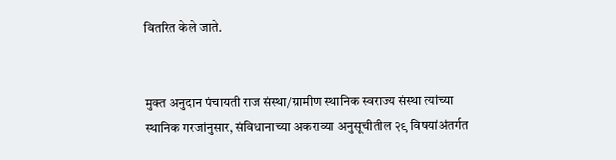वितरित केले जाते.


मुक्त अनुदान पंचायती राज संस्था/ग्रामीण स्थानिक स्वराज्य संस्था त्यांच्या स्थानिक गरजांनुसार, संविधानाच्या अकराव्या अनुसूचीतील २९ विषयांअंतर्गत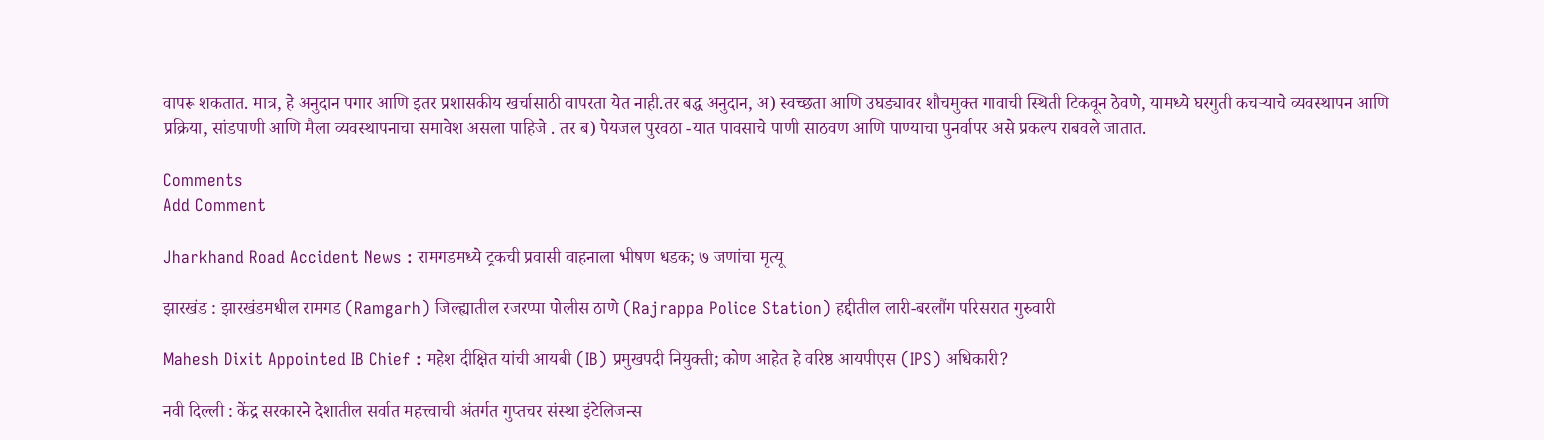वापरू शकतात. मात्र, हे अनुदान पगार आणि इतर प्रशासकीय खर्चासाठी वापरता येत नाही.तर बद्ध अनुदान, अ) स्वच्छता आणि उघड्यावर शौचमुक्त गावाची स्थिती टिकवून ठेवणे, यामध्ये घरगुती कचऱ्याचे व्यवस्थापन आणि प्रक्रिया, सांडपाणी आणि मैला व्यवस्थापनाचा समावेश असला पाहिजे . तर ब) पेयजल पुरवठा -यात पावसाचे पाणी साठवण आणि पाण्याचा पुनर्वापर असे प्रकल्प राबवले जातात.

Comments
Add Comment

Jharkhand Road Accident News : रामगडमध्ये ट्रकची प्रवासी वाहनाला भीषण धडक; ७ जणांचा मृत्यू

झारखंड : झारखंडमधील रामगड (Ramgarh) जिल्ह्यातील रजरप्पा पोलीस ठाणे (Rajrappa Police Station) हद्दीतील लारी-बरलौंग परिसरात गुरुवारी

Mahesh Dixit Appointed IB Chief : महेश दीक्षित यांची आयबी (IB) प्रमुखपदी नियुक्ती; कोण आहेत हे वरिष्ठ आयपीएस (IPS) अधिकारी?

नवी दिल्ली : केंद्र सरकारने देशातील सर्वात महत्त्वाची अंतर्गत गुप्तचर संस्था इंटेलिजन्स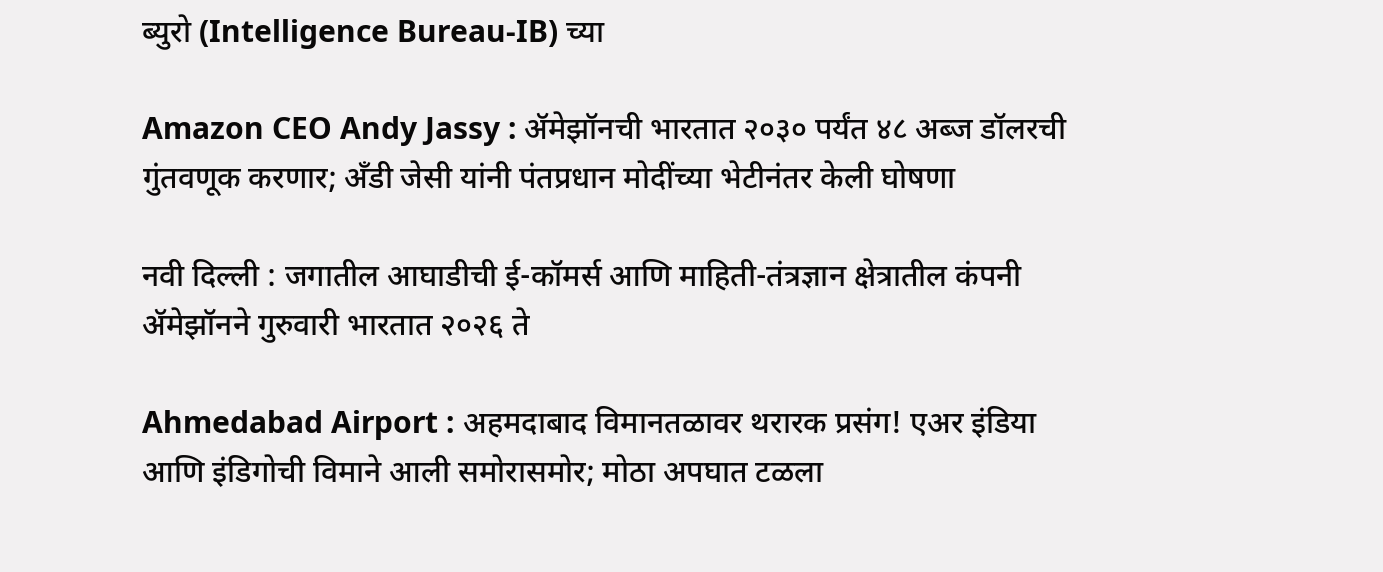ब्युरो (Intelligence Bureau-IB) च्या

Amazon CEO Andy Jassy : ॲमेझॉनची भारतात २०३० पर्यंत ४८ अब्ज डॉलरची गुंतवणूक करणार; अँडी जेसी यांनी पंतप्रधान मोदींच्या भेटीनंतर केली घोषणा

नवी दिल्ली : जगातील आघाडीची ई-कॉमर्स आणि माहिती-तंत्रज्ञान क्षेत्रातील कंपनी ॲमेझॉनने गुरुवारी भारतात २०२६ ते

Ahmedabad Airport : अहमदाबाद विमानतळावर थरारक प्रसंग! एअर इंडिया आणि इंडिगोची विमाने आली समोरासमोर; मोठा अपघात टळला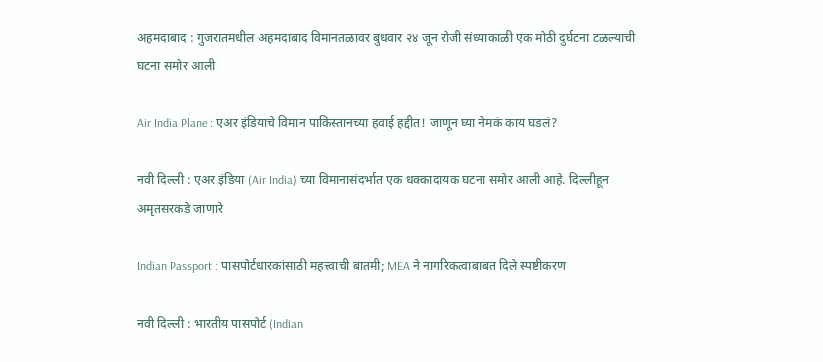अहमदाबाद : गुजरातमधील अहमदाबाद विमानतळावर बुधवार २४ जून रोजी संध्याकाळी एक मोठी दुर्घटना टळल्याची घटना समोर आली

Air India Plane : एअर इंडियाचे विमान पाकिस्तानच्या हवाई हद्दीत! जाणून घ्या नेमकं काय घडलं?

नवी दिल्ली : एअर इंडिया (Air India) च्या विमानासंदर्भात एक धक्कादायक घटना समोर आली आहे. दिल्लीहून अमृतसरकडे जाणारे

Indian Passport : पासपोर्टधारकांसाठी महत्त्वाची बातमी; MEA ने नागरिकत्वाबाबत दिले स्पष्टीकरण

नवी दिल्ली : भारतीय पासपोर्ट (Indian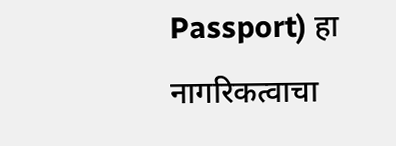Passport) हा नागरिकत्वाचा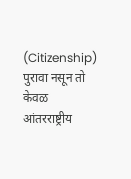(Citizenship) पुरावा नसून तो केवळ आंतरराष्ट्रीय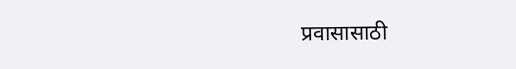प्रवासासाठी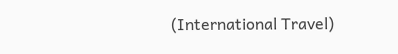(International Travel)